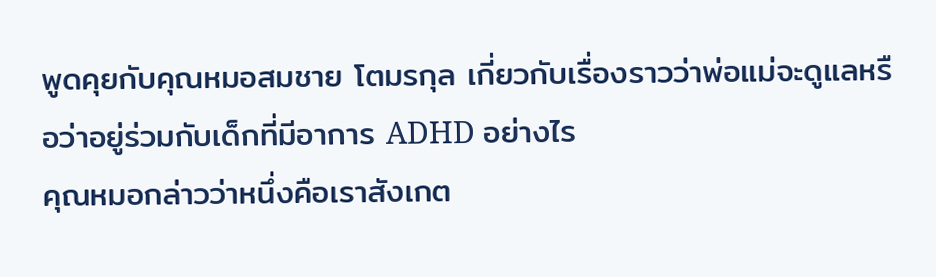พูดคุยกับคุณหมอสมชาย โตมรกุล เกี่ยวกับเรื่องราวว่าพ่อแม่จะดูแลหรือว่าอยู่ร่วมกับเด็กที่มีอาการ ADHD อย่างไร
คุณหมอกล่าวว่าหนึ่งคือเราสังเกต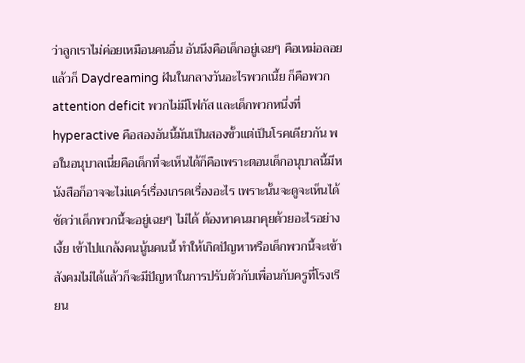ว่าลูกเราไม่ค่อยเหมือนคนอื่น อันนึงคือเด็กอยู่เฉยๆ คือเหม่อลอยแล้วก็ Daydreaming ฝันในกลางวันอะไรพวกเนี้ย ก็คือพวก attention deficit พวกไม่มีโฟกัส และเด็กพวกหนึ่งที่ hyperactive คือสองอันนี้มันเป็นสองขั้วแต่เป็นโรคเดียวกัน พอในอนุบาลเนี่ยคือเด็กที่จะเห็นได้ก็คือเพราะตอนเด็กอนุบาลนี้มีหนังสือก็อาจจะไม่แคร์เรื่องเกรดเรื่องอะไร เพราะนั้นจะดูจะเห็นได้ชัดว่าเด็กพวกนี้จะอยู่เฉยๆ ไม่ได้ ต้องหาคนมาคุยด้วยอะไรอย่างเงี้ย เข้าไปแกล้งคนนู้นคนนี้ ทําให้เกิดปัญหาหรือเด็กพวกนี้จะเข้าสังคมไม่ได้แล้วก็จะมีปัญหาในการปรับตัวกับเพื่อนกับครูที่โรงเรียน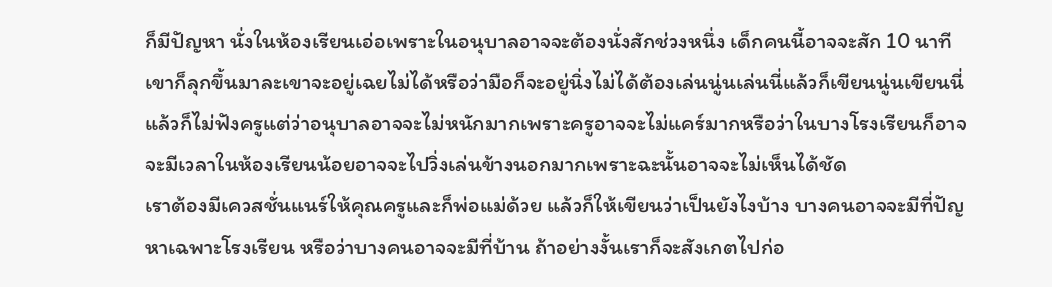ก็มีปัญหา นั่งในห้องเรียนเอ่อเพราะในอนุบาลอาจจะต้องนั่งสักช่วงหนึ่ง เด็กคนนี้อาจจะสัก 10 นาทีเขาก็ลุกขึ้นมาละเขาจะอยู่เฉยไม่ได้หรือว่ามือก็จะอยู่นิ่งไม่ได้ต้องเล่นนู่นเล่นนี่แล้วก็เขียนนู่นเขียนนี่แล้วก็ไม่ฟังครูแต่ว่าอนุบาลอาจจะไม่หนักมากเพราะครูอาจจะไม่แคร์มากหรือว่าในบางโรงเรียนก็อาจจะมีเวลาในห้องเรียนน้อยอาจจะไปวิ่งเล่นข้างนอกมากเพราะฉะนั้นอาจจะไม่เห็นได้ชัด
เราต้องมีเควสชั่นแนร์ให้คุณครูและก็พ่อแม่ด้วย แล้วก็ให้เขียนว่าเป็นยังไงบ้าง บางคนอาจจะมีที่ปัญหาเฉพาะโรงเรียน หรือว่าบางคนอาจจะมีที่บ้าน ถ้าอย่างงั้นเราก็จะสังเกตไปก่อ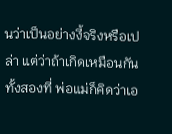นว่าเป็นอย่างงี้จริงหรือเปล่า แต่ว่าถ้าเกิดเหมือนกันทั้งสองที่ พ่อแม่ก็คิดว่าเอ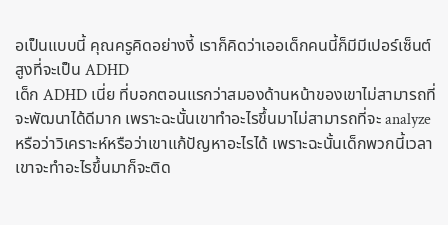อเป็นแบบนี้ คุณครูคิดอย่างงี้ เราก็คิดว่าเออเด็กคนนี้ก็มีมีเปอร์เซ็นต์สูงที่จะเป็น ADHD
เด็ก ADHD เนี่ย ที่บอกตอนแรกว่าสมองด้านหน้าของเขาไม่สามารถที่จะพัฒนาได้ดีมาก เพราะฉะนั้นเขาทำอะไรขึ้นมาไม่สามารถที่จะ analyze หรือว่าวิเคราะห์หรือว่าเขาแก้ปัญหาอะไรได้ เพราะฉะนั้นเด็กพวกนี้เวลาเขาจะทำอะไรขึ้นมาก็จะติด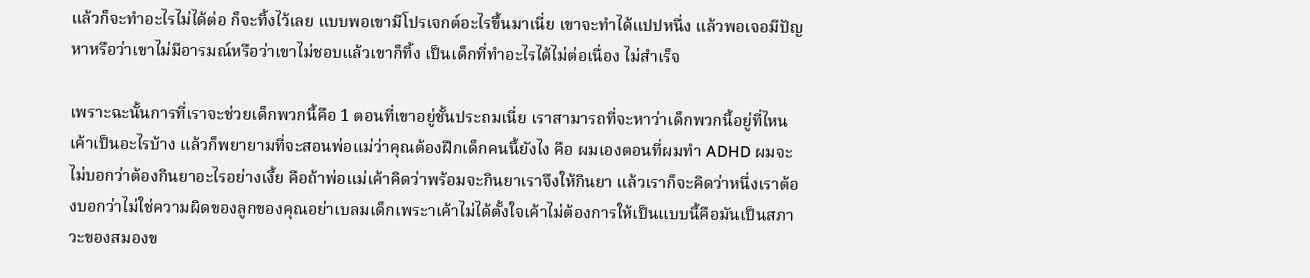แล้วก็จะทำอะไรไม่ได้ต่อ ก็จะทิ้งไว้เลย แบบพอเขามีโปรเจกต์อะไรขึ้นมาเนี่ย เขาจะทำได้แปปหนึ่ง แล้วพอเจอมีปัญหาหรือว่าเขาไม่มีอารมณ์หรือว่าเขาไม่ชอบแล้วเขาก็ทิ้ง เป็นเด็กที่ทำอะไรได้ไม่ต่อเนื่อง ไม่สำเร็จ

เพราะฉะนั้นการที่เราจะช่วยเด็กพวกนี้คือ 1 ตอนที่เขาอยู่ชั้นประถมเนี่ย เราสามารถที่จะหาว่าเด็กพวกนี้อยู่ที่ไหน เค้าเป็นอะไรบ้าง แล้วก็พยายามที่จะสอนพ่อแม่ว่าคุณต้องฝึกเด็กคนนี้ยังไง คือ ผมเองตอนที่ผมทำ ADHD ผมจะไม่บอกว่าต้องกินยาอะไรอย่างเงี้ย คือถ้าพ่อแม่เค้าคิดว่าพร้อมจะกินยาเราจึงให้กินยา แล้วเราก็จะคิดว่าหนึ่งเราต้องบอกว่าไม่ใช่ความผิดของลูกของคุณอย่าเบลมเด็กเพระาเค้าไม่ได้ตั้งใจเค้าไม่ต้องการให้เป็นแบบนี้คือมันเป็นสภาวะของสมองข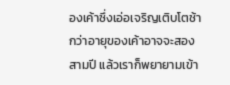องเค้าซึ่งเอ่อเจริญเติบโตช้ากว่าอายุของเค้าอาจจะสองสามปี แล้วเราก็พยายามเข้า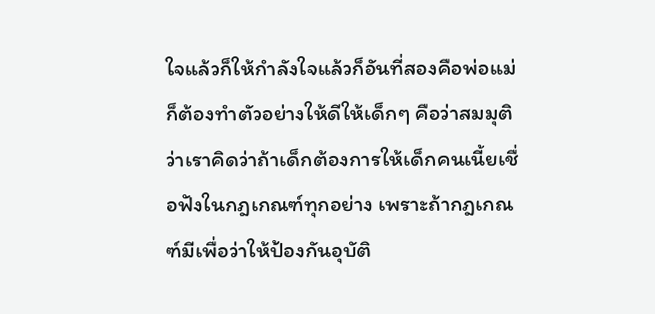ใจแล้วก็ให้กำลังใจแล้วก็อันที่สองคือพ่อแม่ก็ต้องทำตัวอย่างให้ดีให้เด็กๆ คือว่าสมมุติว่าเราคิดว่าถ้าเด็กต้องการให้เด็กคนเนี้ยเชื่อฟังในกฎเกณฑ์ทุกอย่าง เพราะถ้ากฎเกณฑ์มีเพื่อว่าให้ป้องกันอุบัติ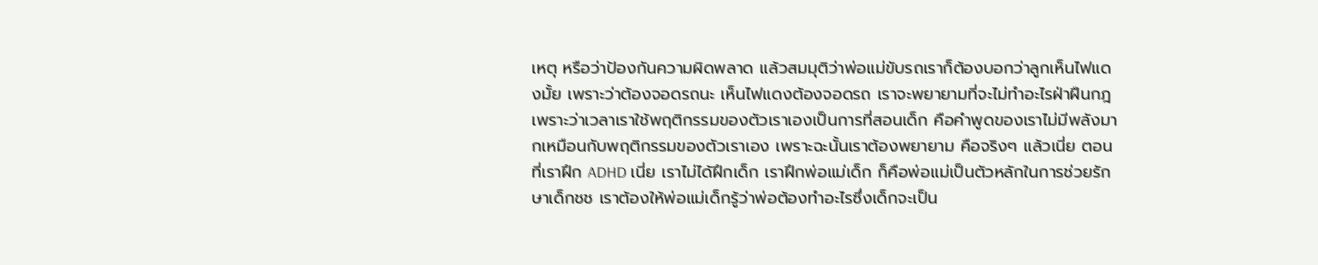เหตุ หรือว่าป้องกันความผิดพลาด แล้วสมมุติว่าพ่อแม่ขับรถเราก็ต้องบอกว่าลูกเห็นไฟแดงมั้ย เพราะว่าต้องจอดรถนะ เห็นไฟแดงต้องจอดรถ เราจะพยายามที่จะไม่ทำอะไรฝ่าฝืนกฎ
เพราะว่าเวลาเราใช้พฤติกรรมของตัวเราเองเป็นการที่สอนเด็ก คือคำพูดของเราไม่มีพลังมากเหมือนกับพฤติกรรมของตัวเราเอง เพราะฉะนั้นเราต้องพยายาม คือจริงๆ แล้วเนี่ย ตอนที่เราฝึก ADHD เนี่ย เราไม่ได้ฝึกเด็ก เราฝึกพ่อแม่เด็ก ก็คือพ่อแม่เป็นตัวหลักในการช่วยรักษาเด็กชช เราต้องให้พ่อแม่เด็กรู้ว่าพ่อต้องทำอะไรซึ่งเด็กจะเป็น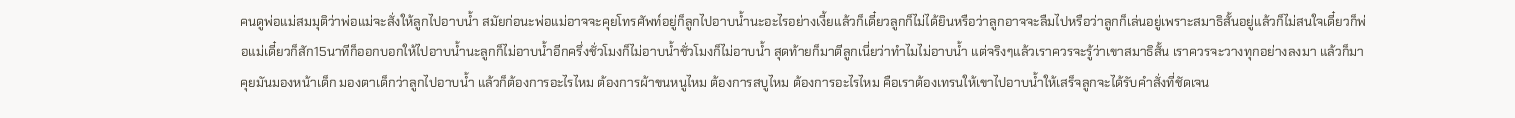คนดูพ่อแม่สมมุติว่าพ่อแม่จะสั่งให้ลูกไปอาบน้ำ สมัยก่อนะพ่อแม่อาจจะคุยโทรศัพท์อยู่ก็ลูกไปอาบน้ำนะอะไรอย่างเงี้ยแล้วก็เดี๋ยวลูกก็ไม่ได้ยินหรือว่าลูกอาจจะลืมไปหรือว่าลูกก็เล่นอยู่เพราะสมาธิสั้นอยู่แล้วก็ไม่สนใจเดี๋ยวก็พ่อแม่เดี๋ยวก็สัก15นาทีก็ออกบอกให้ไปอาบน้ำนะลูกก็ไม่อาบน้ำอีกครึ่งชั่วโมงก็ไม่อาบน้ำชั่วโมงก็ไม่อาบน้ำ สุดท้ายก็มาตีลูกเนี่ยว่าทำไมไม่อาบน้ำ แต่จริงๆแล้วเราควรจะรู้ว่าเขาสมาธิสั้น เราควรจะวางทุกอย่างลงมา แล้วก็มาคุยมันมองหน้าเด็ก มองตาเด็กว่าลูกไปอาบน้ำ แล้วก็ต้องการอะไรไหม ต้องการผ้าขนหนูไหม ต้องการสบูไหม ต้องการอะไรไหม คือเราต้องเทรนให้เขาไปอาบน้ำให้เสร็จลูกจะได้รับคำสั่งที่ชัดเจน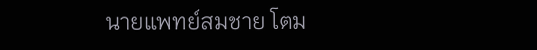นายแพทย์สมชาย โตม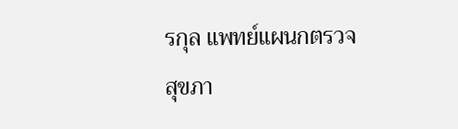รกุล แพทย์แผนกตรวจสุขภา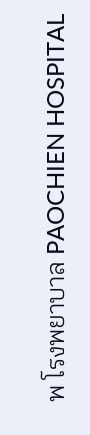พ โรงพยาบาล PAOCHIEN HOSPITAL